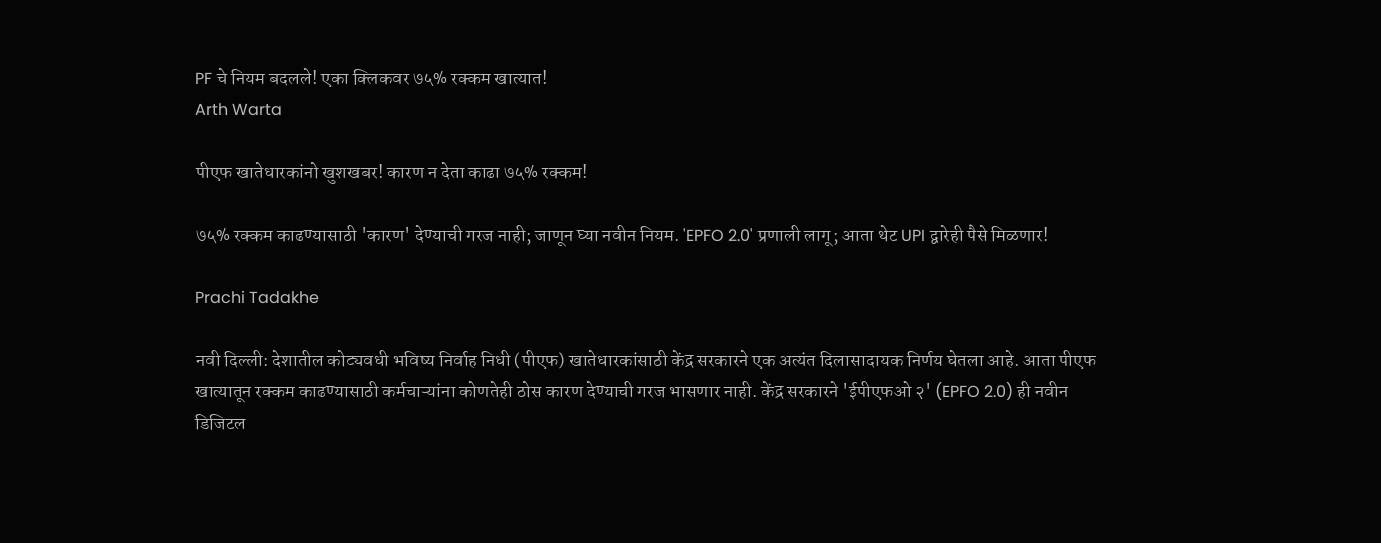PF चे नियम बदलले! एका क्लिकवर ७५% रक्कम खात्यात!
Arth Warta

पीएफ खातेधारकांनो खुशखबर! कारण न देता काढा ७५% रक्कम!

७५% रक्कम काढण्यासाठी 'कारण' देण्याची गरज नाही; जाणून घ्या नवीन नियम. 'EPFO 2.0' प्रणाली लागू; आता थेट UPI द्वारेही पैसे मिळणार!

Prachi Tadakhe

नवी दिल्ली: देशातील कोट्यवधी भविष्य निर्वाह निधी (पीएफ) खातेधारकांसाठी केंद्र सरकारने एक अत्यंत दिलासादायक निर्णय घेतला आहे. आता पीएफ खात्यातून रक्कम काढण्यासाठी कर्मचाऱ्यांना कोणतेही ठोस कारण देण्याची गरज भासणार नाही. केंद्र सरकारने 'ईपीएफओ २' (EPFO 2.0) ही नवीन डिजिटल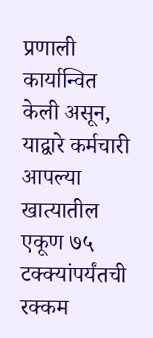प्रणाली कार्यान्वित केली असून, याद्वारे कर्मचारी आपल्या खात्यातील एकूण ७५ टक्क्यांपर्यंतची रक्कम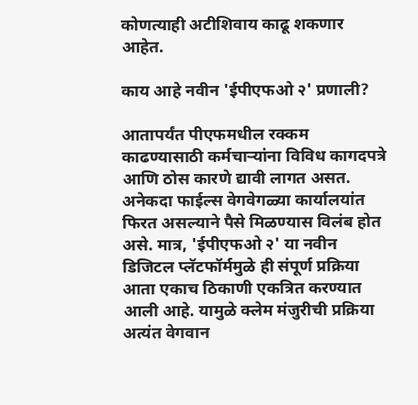कोणत्याही अटीशिवाय काढू शकणार आहेत.

काय आहे नवीन 'ईपीएफओ २' प्रणाली?

आतापर्यंत पीएफमधील रक्कम काढण्यासाठी कर्मचाऱ्यांना विविध कागदपत्रे आणि ठोस कारणे द्यावी लागत असत. अनेकदा फाईल्स वेगवेगळ्या कार्यालयांत फिरत असल्याने पैसे मिळण्यास विलंब होत असे. मात्र, 'ईपीएफओ २' या नवीन डिजिटल प्लॅटफॉर्ममुळे ही संपूर्ण प्रक्रिया आता एकाच ठिकाणी एकत्रित करण्यात आली आहे. यामुळे क्लेम मंजुरीची प्रक्रिया अत्यंत वेगवान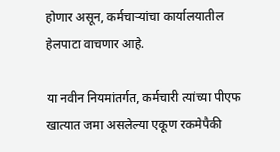होणार असून, कर्मचाऱ्यांचा कार्यालयातील हेलपाटा वाचणार आहे.

या नवीन नियमांतर्गत, कर्मचारी त्यांच्या पीएफ खात्यात जमा असलेल्या एकूण रकमेपैकी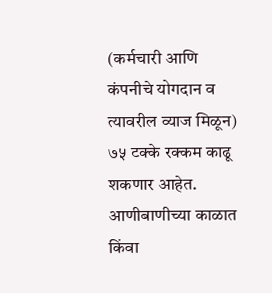(कर्मचारी आणि कंपनीचे योगदान व त्यावरील व्याज मिळून) ७५ टक्के रक्कम काढू शकणार आहेत. आणीबाणीच्या काळात किंवा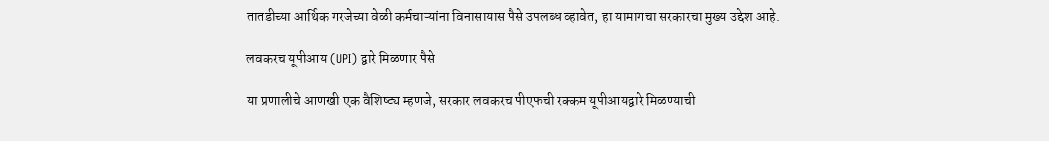तातडीच्या आर्थिक गरजेच्या वेळी कर्मचाऱ्यांना विनासायास पैसे उपलब्ध व्हावेत, हा यामागचा सरकारचा मुख्य उद्देश आहे.

लवकरच यूपीआय (UPI) द्वारे मिळणार पैसे

या प्रणालीचे आणखी एक वैशिष्ट्य म्हणजे, सरकार लवकरच पीएफची रक्कम यूपीआयद्वारे मिळण्याची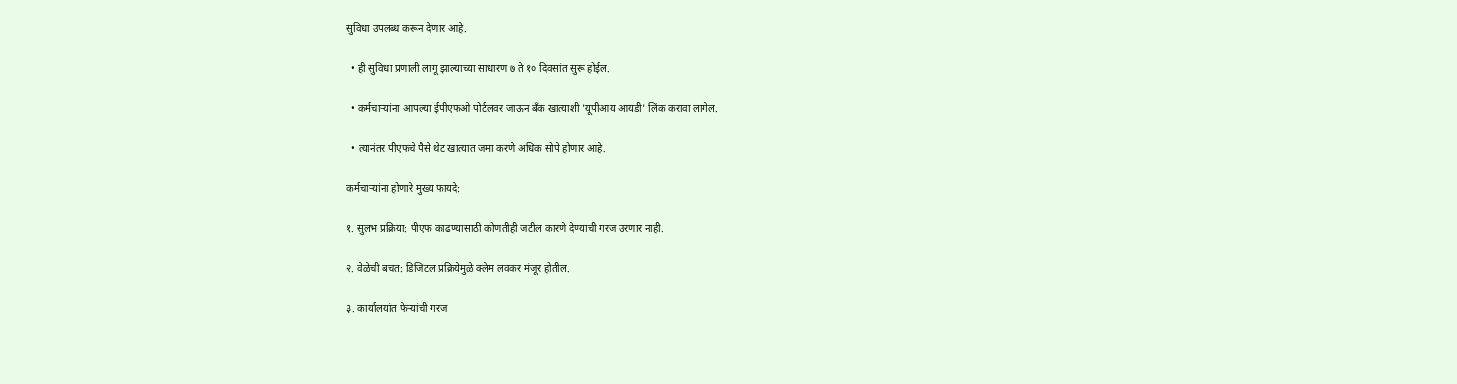सुविधा उपलब्ध करून देणार आहे.

  • ही सुविधा प्रणाली लागू झाल्याच्या साधारण ७ ते १० दिवसांत सुरू होईल.

  • कर्मचाऱ्यांना आपल्या ईपीएफओ पोर्टलवर जाऊन बँक खात्याशी 'यूपीआय आयडी' लिंक करावा लागेल.

  • त्यानंतर पीएफचे पैसे थेट खात्यात जमा करणे अधिक सोपे होणार आहे.

कर्मचाऱ्यांना होणारे मुख्य फायदे:

१. सुलभ प्रक्रिया: पीएफ काढण्यासाठी कोणतीही जटील कारणे देण्याची गरज उरणार नाही.

२. वेळेची बचत: डिजिटल प्रक्रियेमुळे क्लेम लवकर मंजूर होतील.

३. कार्यालयांत फेऱ्यांची गरज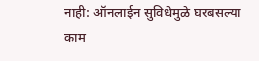नाही: ऑनलाईन सुविधेमुळे घरबसल्या काम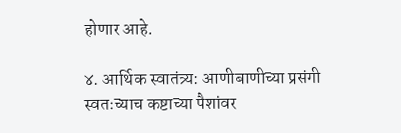होणार आहे.

४. आर्थिक स्वातंत्र्य: आणीबाणीच्या प्रसंगी स्वतःच्याच कष्टाच्या पैशांवर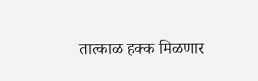तात्काळ हक्क मिळणार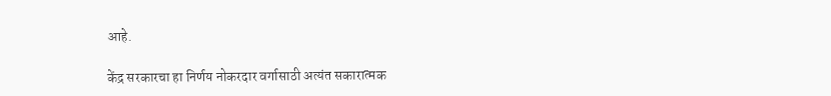आहे.

केंद्र सरकारचा हा निर्णय नोकरदार वर्गासाठी अत्यंत सकारात्मक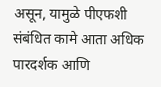असून, यामुळे पीएफशी संबंधित कामे आता अधिक पारदर्शक आणि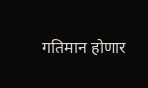गतिमान होणार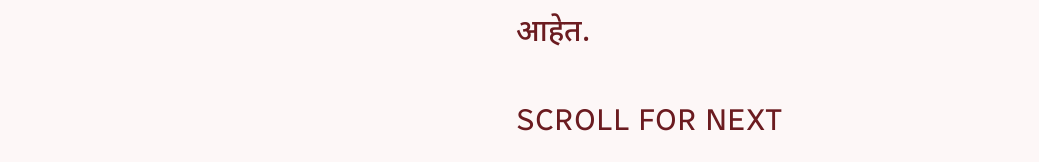आहेत.

SCROLL FOR NEXT